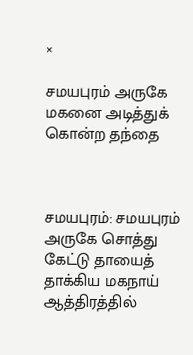×

சமயபுரம் அருகே மகனை அடித்துக் கொன்ற தந்தை



சமயபுரம்: சமயபுரம் அருகே சொத்து கேட்டு தாயைத் தாக்கிய மகநாய் ஆத்திரத்தில்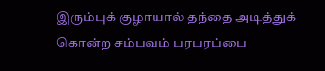இரும்புக் குழாயால் தந்தை அடித்துக் கொன்ற சம்பவம் பரபரப்பை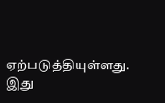ஏற்படுத்தியுள்ளது. இது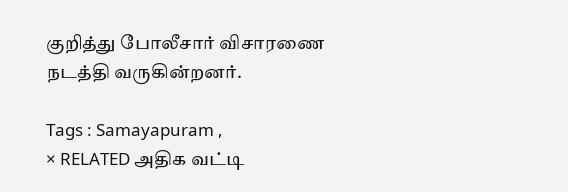குறித்து போலீசார் விசாரணை நடத்தி வருகின்றனர்.

Tags : Samayapuram ,
× RELATED அதிக வட்டி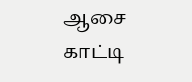ஆசை காட்டி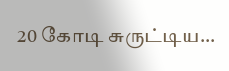20 கோடி சுருட்டிய...